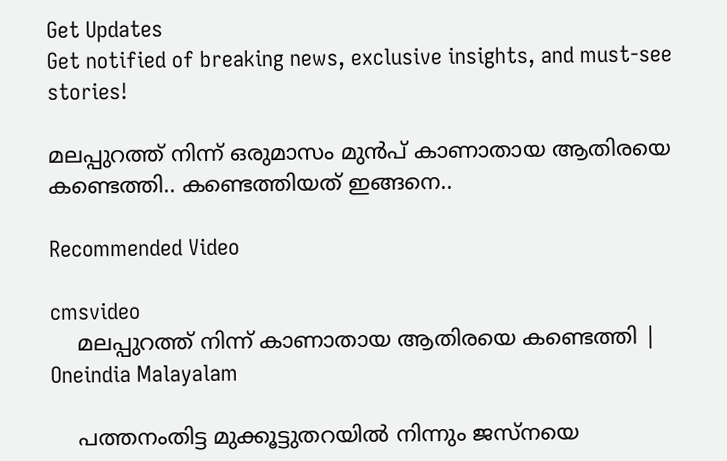Get Updates
Get notified of breaking news, exclusive insights, and must-see stories!

മലപ്പുറത്ത് നിന്ന് ഒരുമാസം മുന്‍പ് കാണാതായ ആതിരയെ കണ്ടെത്തി.. കണ്ടെത്തിയത് ഇങ്ങനെ..

Recommended Video

cmsvideo
    മലപ്പുറത്ത് നിന്ന് കാണാതായ ആതിരയെ കണ്ടെത്തി | Oneindia Malayalam

    പത്തനംതിട്ട മുക്കൂട്ടുതറയില്‍ നിന്നും ജസ്നയെ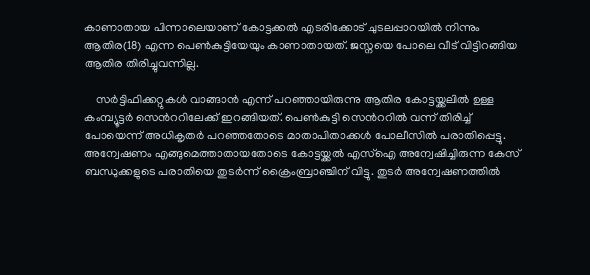കാണാതായ പിന്നാലെയാണ് കോട്ടക്കല്‍ എടരിക്കോട് ചുടലപ്പാറയില്‍ നിന്നും ആതിര(18) എന്ന പെണ്‍കുട്ടിയേയും കാണാതായത്. ജസ്നയെ പോലെ വീട് വിട്ടിറങ്ങിയ ആതിര തിരിച്ചുവന്നില്ല.

    സര്‍ട്ടിഫിക്കറ്റുകള്‍ വാങ്ങാന്‍ എന്ന് പറഞ്ഞായിരുന്നു ആതിര കോട്ടയ്ക്കലില്‍ ഉള്ള കംമ്പ്യൂട്ടര്‍ സെന്‍ററിലേക്ക് ഇറങ്ങിയത്. പെണ്‍കുട്ടി സെന്‍ററില്‍ വന്ന് തിരിച്ച് പോയെന്ന് അധികൃതര്‍ പറഞ്ഞതോടെ മാതാപിതാക്കള്‍ പോലീസില്‍ പരാതിപ്പെട്ടു. അന്വേഷണം എങ്ങുമെത്താതായതോടെ കോട്ടയ്ക്കല്‍ എസ്ഐ അന്വേഷിച്ചിരുന്ന കേസ് ബന്ധുക്കളുടെ പരാതിയെ തുടര്‍ന്ന് ക്രൈംബ്രാഞ്ചിന് വിട്ടു. തുടര്‍ അന്വേഷണത്തില്‍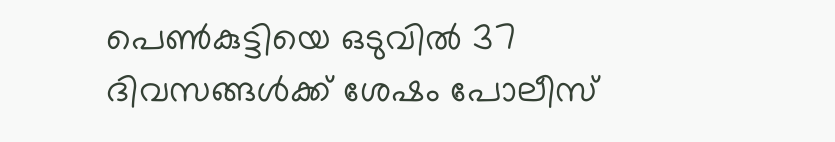പെണ്‍കുട്ടിയെ ഒടുവില്‍ 37 ദിവസങ്ങള്‍ക്ക് ശേഷം പോലീസ്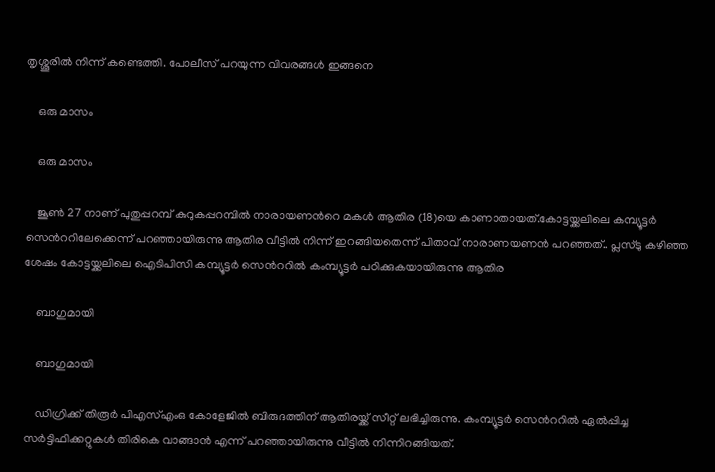തൃശ്ശൂരില്‍ നിന്ന് കണ്ടെത്തി. പോലീസ് പറയുന്ന വിവരങ്ങള്‍ ഇങ്ങനെ

    ഒരു മാസം

    ഒരു മാസം

    ജൂണ്‍ 27 നാണ് പുതുപ്പറമ്പ് കുറുകപ്പറമ്പില്‍ നാരായണന്‍റെ മകള്‍ ആതിര (18)യെ കാണാതായത്.കോട്ടയ്ക്കലിലെ കമ്പ്യൂട്ടര്‍ സെന്‍ററിലേക്കെന്ന് പറഞ്ഞായിരുന്നു ആതിര വീട്ടില്‍ നിന്ന് ഇറങ്ങിയതെന്ന് പിതാവ് നാരാണയണന്‍ പറഞ്ഞത്.. പ്ലസ്ടു കഴിഞ്ഞ ശേഷം കോട്ടയ്ക്കലിലെ ഐടിപിസി കമ്പ്യൂട്ടര്‍ സെന്‍ററില്‍ കംമ്പ്യൂട്ടര്‍ പഠിക്കുകയായിരുന്നു ആതിര

    ബാഗുമായി

    ബാഗുമായി

    ഡിഗ്രിക്ക് തിരൂര്‍ പിഎസ്എംഒ കോളേജില്‍ ബിരുദത്തിന് ആതിരയ്ക്ക് സീറ്റ് ലഭിച്ചിരുന്നു. കംമ്പ്യൂട്ടര്‍ സെന്‍ററില്‍ ഏല്‍പ്പിച്ച സര്‍ട്ടിഫിക്കറ്റുകള്‍ തിരികെ വാങ്ങാന്‍ എന്ന് പറഞ്ഞായിരുന്നു വീട്ടില്‍ നിന്നിറങ്ങിയത്.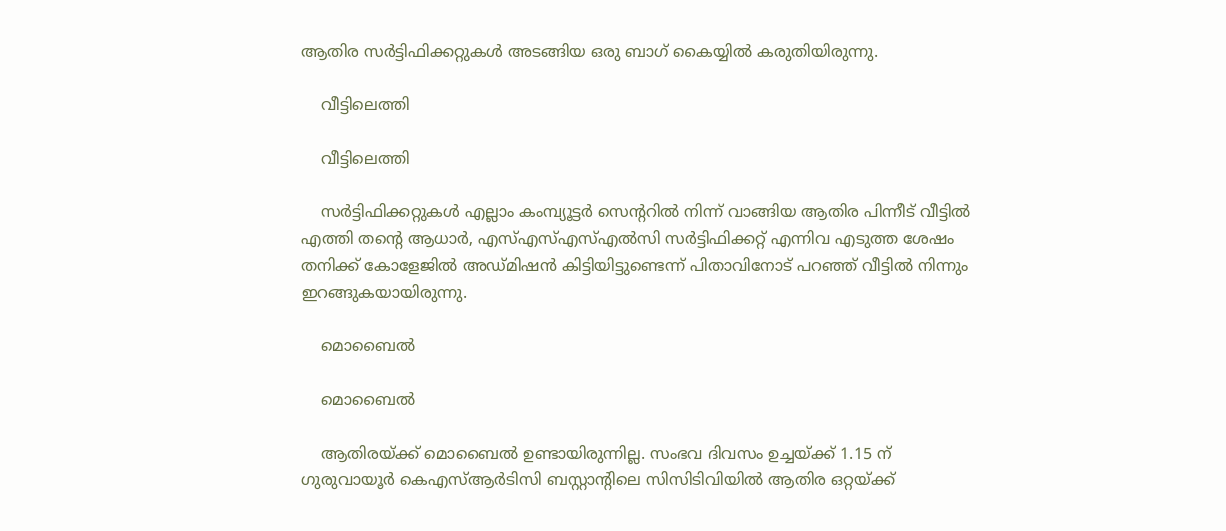ആതിര സര്‍ട്ടിഫിക്കറ്റുകള്‍ അടങ്ങിയ ഒരു ബാഗ് കൈയ്യില്‍ കരുതിയിരുന്നു.

    വീട്ടിലെത്തി

    വീട്ടിലെത്തി

    സര്‍ട്ടിഫിക്കറ്റുകള്‍ എല്ലാം കംമ്പ്യൂട്ടര്‍ സെന്‍ററില്‍ നിന്ന് വാങ്ങിയ ആതിര പിന്നീട് വീട്ടില്‍ എത്തി തന്‍റെ ആധാര്‍, എസ്എസ്എസ്എല്‍സി സര്‍ട്ടിഫിക്കറ്റ് എന്നിവ എടുത്ത ശേഷം തനിക്ക് കോളേജില്‍ അഡ്മിഷന്‍ കിട്ടിയിട്ടുണ്ടെന്ന് പിതാവിനോട് പറഞ്ഞ് വീട്ടില്‍ നിന്നും ഇറങ്ങുകയായിരുന്നു.

    മൊബൈല്‍

    മൊബൈല്‍

    ആതിരയ്ക്ക് മൊബൈല്‍ ഉണ്ടായിരുന്നില്ല. സംഭവ ദിവസം ഉച്ചയ്ക്ക് 1.15 ന് ഗുരുവായൂര്‍ കെഎസ്ആര്‍ടിസി ബസ്റ്റാന്‍റിലെ സിസിടിവിയില്‍ ആതിര ഒറ്റയ്ക്ക്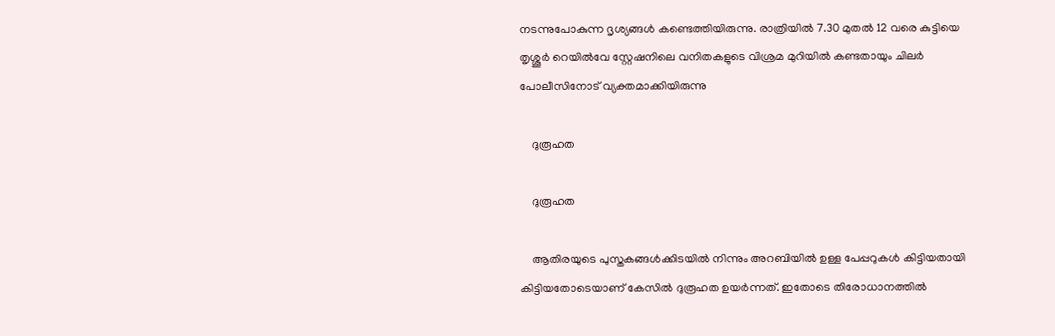നടന്നുപോകുന്ന ദൃശ്യങ്ങള്‍ കണ്ടെത്തിയിരുന്നു. രാത്രിയില്‍ 7.30 മുതല്‍ 12 വരെ കുട്ടിയെ തൃശ്ശൂര്‍ റെയില്‍വേ സ്റ്റേഷനിലെ വനിതകളുടെ വിശ്രമ മുറിയില്‍ കണ്ടതായും ചിലര്‍ പോലീസിനോട് വ്യക്തമാക്കിയിരുന്നു

    ദുരൂഹത

    ദുരൂഹത

    ആതിരയുടെ പുസ്തകങ്ങള്‍ക്കിടയില്‍ നിന്നും അറബിയില്‍ ഉള്ള പേപ്പറുകള്‍ കിട്ടിയതായി കിട്ടിയതോടെയാണ് കേസില്‍ ദുരൂഹത ഉയര്‍ന്നത്. ഇതോടെ തിരോധാനത്തില്‍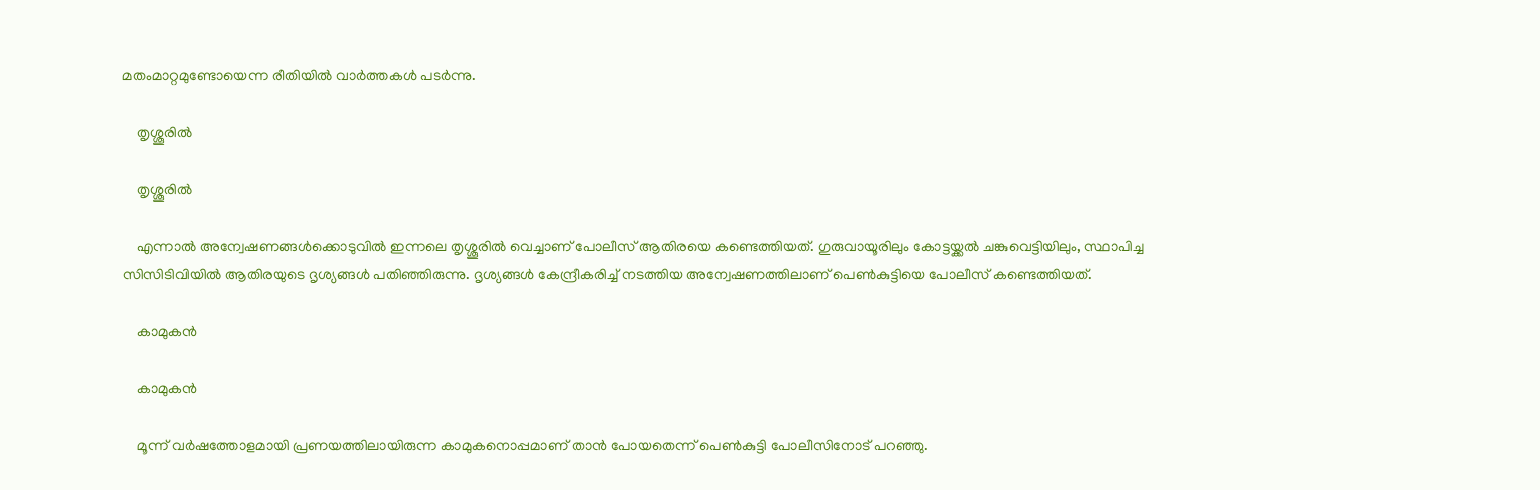മതംമാറ്റമുണ്ടോയെന്ന രീതിയില്‍ വാര്‍ത്തകള്‍ പടര്‍ന്നു.

    തൃശ്ശൂരില്‍

    തൃശ്ശൂരില്‍

    എന്നാല്‍ അന്വേഷണങ്ങള്‍ക്കൊടുവില്‍ ഇന്നലെ തൃശ്ശൂരില്‍ വെച്ചാണ് പോലീസ് ആതിരയെ കണ്ടെത്തിയത്. ഗുരുവായൂരിലും കോട്ടയ്ക്കല്‍ ചങ്കുവെട്ടിയിലും, സ്ഥാപിച്ച സിസിടിവിയില്‍ ആതിരയുടെ ദൃശ്യങ്ങള്‍ പതിഞ്ഞിരുന്നു. ദൃശ്യങ്ങള്‍ കേന്ദ്രീകരിച്ച് നടത്തിയ അന്വേഷണത്തിലാണ് പെണ്‍കുട്ടിയെ പോലീസ് കണ്ടെത്തിയത്.

    കാമുകന്‍

    കാമുകന്‍

    മൂന്ന് വര്‍ഷത്തോളമായി പ്രണയത്തിലായിരുന്ന കാമുകനൊപ്പമാണ് താന്‍ പോയതെന്ന് പെണ്‍കുട്ടി പോലീസിനോട് പറഞ്ഞു.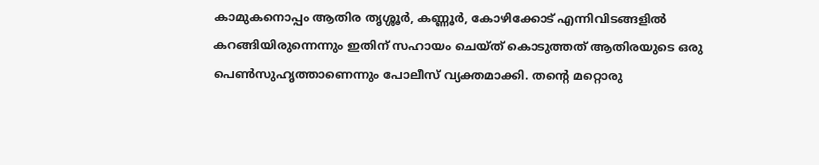കാമുകനൊപ്പം ആതിര തൃശ്ശൂര്‍, കണ്ണൂര്‍, കോഴിക്കോട് എന്നിവിടങ്ങളില്‍ കറങ്ങിയിരുന്നെന്നും ഇതിന് സഹായം ചെയ്ത് കൊടുത്തത് ആതിരയുടെ ഒരു പെണ്‍സുഹൃത്താണെന്നും പോലീസ് വ്യക്തമാക്കി. തന്‍റെ മറ്റൊരു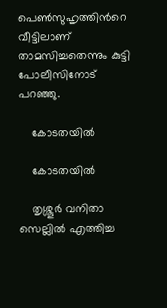പെണ്‍സുഹൃത്തിന്‍റെ വീട്ടിലാണ് താമസിച്ചതെന്നും കുട്ടി പോലീസിനോട് പറഞ്ഞു.

    കോടതയില്‍

    കോടതയില്‍

    തൃശ്ശൂര്‍ വനിതാ സെല്ലില്‍ എത്തിച്ച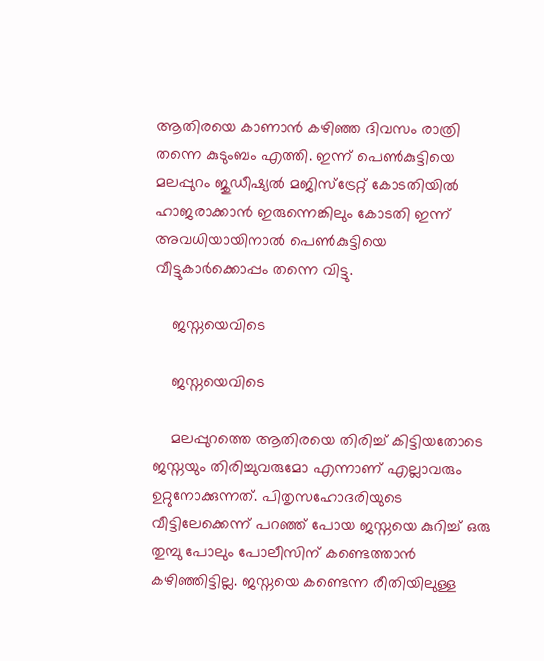ആതിരയെ കാണാന്‍ കഴിഞ്ഞ ദിവസം രാത്രി തന്നെ കുടുംബം എത്തി. ഇന്ന് പെണ്‍കുട്ടിയെ മലപ്പുറം ജുഡീഷ്യല്‍ മജിസ്ട്രേറ്റ് കോടതിയില്‍ ഹാജരാക്കാന്‍ ഇരുന്നെങ്കിലും കോടതി ഇന്ന് അവധിയായിനാല്‍ പെണ്‍കുട്ടിയെ വീട്ടുകാര്‍ക്കൊപ്പം തന്നെ വിട്ടു.

    ജസ്നയെവിടെ

    ജസ്നയെവിടെ

    മലപ്പുറത്തെ ആതിരയെ തിരിച്ച് കിട്ടിയതോടെ ജസ്നയും തിരിച്ചുവരുമോ എന്നാണ് എല്ലാവരും ഉറ്റുനോക്കുന്നത്. പിതൃസഹോദരിയുടെ വീട്ടിലേക്കെന്ന് പറഞ്ഞ് പോയ ജസ്നയെ കുറിച്ച് ഒരു തുമ്പു പോലും പോലീസിന് കണ്ടെത്താന്‍ കഴിഞ്ഞിട്ടില്ല. ജസ്നയെ കണ്ടെന്ന രീതിയിലുള്ള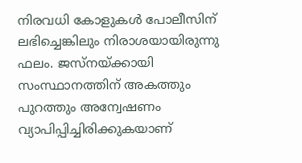നിരവധി കോളുകള്‍ പോലീസിന് ലഭിച്ചെങ്കിലും നിരാശയായിരുന്നു ഫലം. ജസ്നയ്ക്കായി സംസ്ഥാനത്തിന് അകത്തും പുറത്തും അന്വേഷണം വ്യാപിപ്പിച്ചിരിക്കുകയാണ്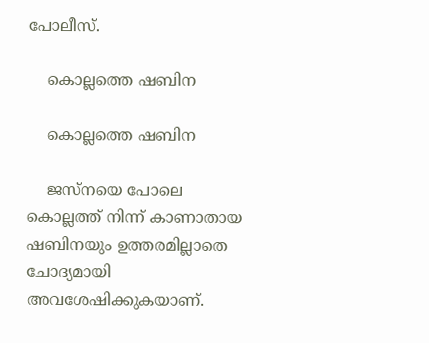പോലീസ്.

    കൊല്ലത്തെ ഷബിന

    കൊല്ലത്തെ ഷബിന

    ജസ്നയെ പോലെ കൊല്ലത്ത് നിന്ന് കാണാതായ ഷബിനയും ഉത്തരമില്ലാതെ ചോദ്യമായി അവശേഷിക്കുകയാണ്.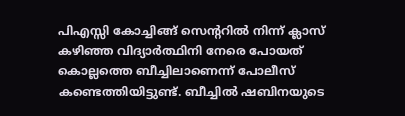പിഎസ്സി കോച്ചിങ്ങ് സെന്‍ററില്‍ നിന്ന് ക്ലാസ് കഴിഞ്ഞ വിദ്യാര്‍ത്ഥിനി നേരെ പോയത് കൊല്ലത്തെ ബീച്ചിലാണെന്ന് പോലീസ് കണ്ടെത്തിയിട്ടുണ്ട്. ബീച്ചില്‍ ഷബിനയുടെ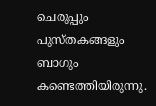ചെരുപ്പും പുസ്തകങ്ങളും ബാഗും കണ്ടെത്തിയിരുന്നു.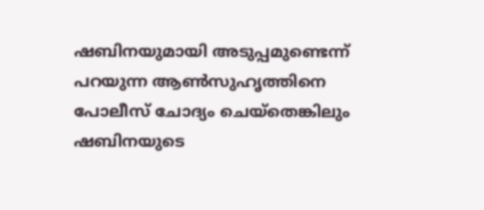ഷബിനയുമായി അടുപ്പമുണ്ടെന്ന് പറയുന്ന ആണ്‍സുഹൃത്തിനെ പോലീസ് ചോദ്യം ചെയ്തെങ്കിലും ഷബിനയുടെ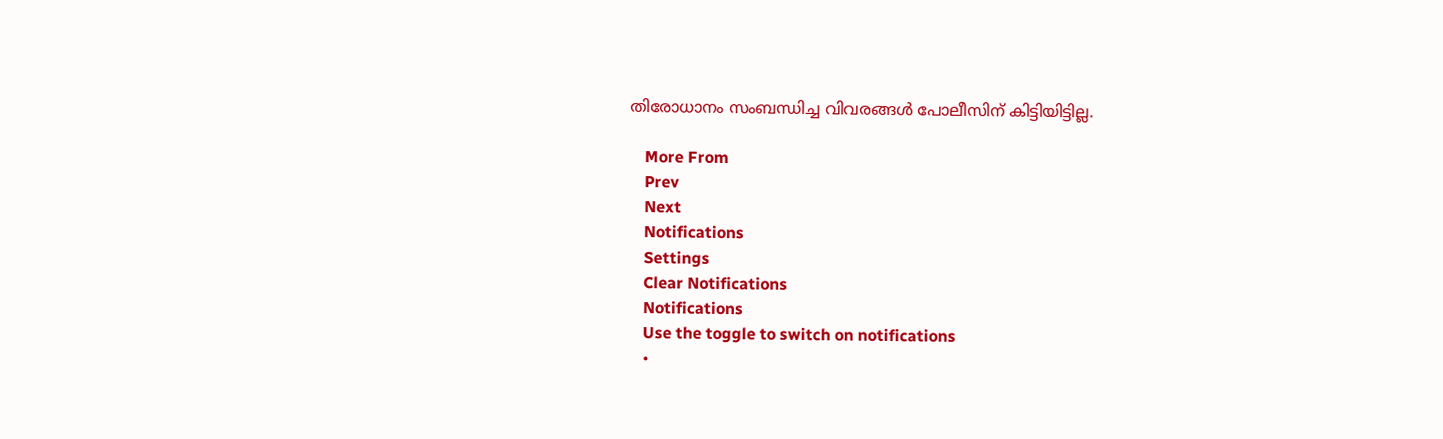തിരോധാനം സംബന്ധിച്ച വിവരങ്ങള്‍ പോലീസിന് കിട്ടിയിട്ടില്ല.

    More From
    Prev
    Next
    Notifications
    Settings
    Clear Notifications
    Notifications
    Use the toggle to switch on notifications
    •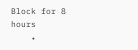Block for 8 hours
    •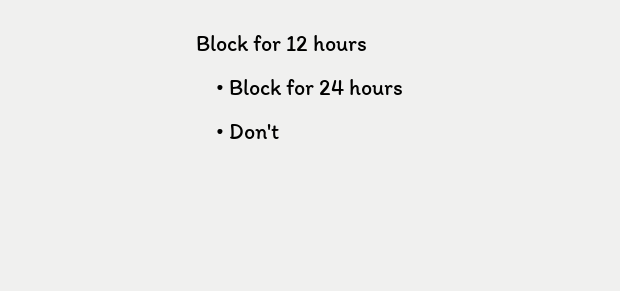Block for 12 hours
    • Block for 24 hours
    • Don't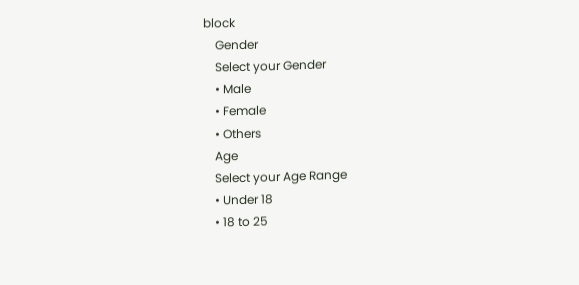block
    Gender
    Select your Gender
    • Male
    • Female
    • Others
    Age
    Select your Age Range
    • Under 18
    • 18 to 25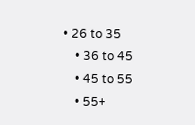• 26 to 35
    • 36 to 45
    • 45 to 55
    • 55+